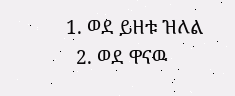1. ወደ ይዘቱ ዝለል
  2. ወደ ዋናዉ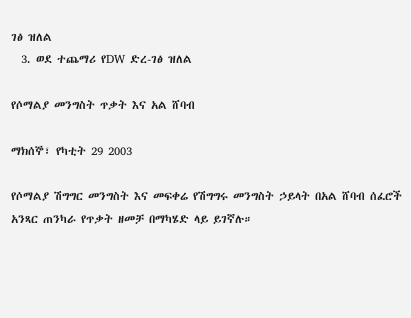ገፅ ዝለል
  3. ወደ ተጨማሪ የDW ድረ-ገፅ ዝለል

የሶማልያ መንግስት ጥቃት እና አል ሸባብ

ማክሰኞ፣ የካቲት 29 2003

የሶማልያ ሽግግር መንግስት እና መፍቀሬ የሽግግሩ መንግስት ኃይላት በአል ሸባብ ሰፈሮች አንጻር ጠንካራ የጥቃት ዘመቻ በማካሄድ ላይ ይገኛሉ።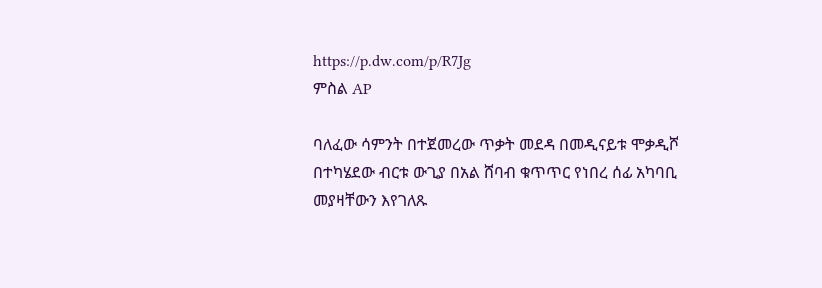https://p.dw.com/p/R7Jg
ምስል AP

ባለፈው ሳምንት በተጀመረው ጥቃት መደዳ በመዲናይቱ ሞቃዲሾ በተካሄደው ብርቱ ውጊያ በአል ሸባብ ቁጥጥር የነበረ ሰፊ አካባቢ መያዛቸውን እየገለጹ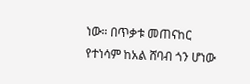ነው። በጥቃቱ መጠናከር የተነሳም ከአል ሸባብ ጎን ሆነው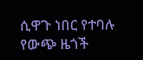ሲዋጉ ነበር የተባሉ የውጭ ዜጎች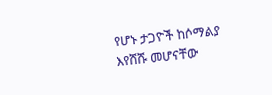የሆኑ ታጋዮች ከሶማልያ እየሸሹ መሆናቸው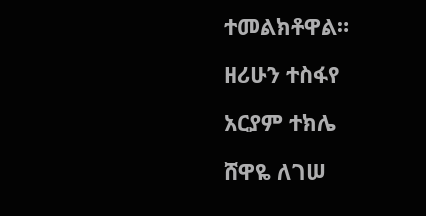ተመልክቶዋል።

ዘሪሁን ተስፋየ

አርያም ተክሌ

ሸዋዬ ለገሠ